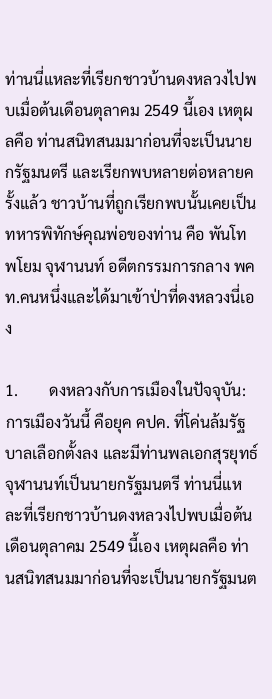ท่านนี่แหละที่เรียกชาวบ้านดงหลวงไปพบเมื่อต้นเดือนตุลาคม 2549 นี้เอง เหตุผลคือ ท่านสนิทสนมมาก่อนที่จะเป็นนายกรัฐมนตรี และเรียกพบหลายต่อหลายครั้งแล้ว ชาวบ้านที่ถูกเรียกพบนั้นเคยเป็นทหารพิทักษ์คุณพ่อของท่าน คือ พันโท พโยม จุฬานนท์ อดีตกรรมการกลาง พคท.คนหนึ่งและได้มาเข้าป่าที่ดงหลวงนี่เอง

1.        ดงหลวงกับการเมืองในปัจจุบัน: การเมืองวันนี้ คือยุค คปค. ที่โค่นล้มรัฐบาลเลือกตั้งลง และมีท่านพลเอกสุรยุทธ์ จุฬานนท์เป็นนายกรัฐมนตรี ท่านนี่แหละที่เรียกชาวบ้านดงหลวงไปพบเมื่อต้นเดือนตุลาคม 2549 นี้เอง เหตุผลคือ ท่านสนิทสนมมาก่อนที่จะเป็นนายกรัฐมนต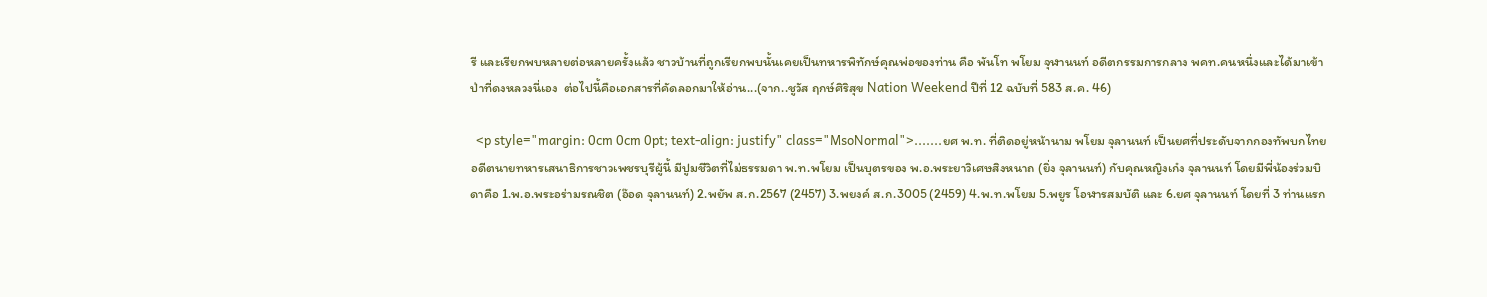รี และเรียกพบหลายต่อหลายครั้งแล้ว ชาวบ้านที่ถูกเรียกพบนั้นเคยเป็นทหารพิทักษ์คุณพ่อของท่าน คือ พันโท พโยม จุฬานนท์ อดีตกรรมการกลาง พคท.คนหนึ่งและได้มาเข้าป่าที่ดงหลวงนี่เอง  ต่อไปนี้คือเอกสารที่คัดลอกมาให้อ่าน...(จาก..ชูวัส ฤกษ์ศิริสุข Nation Weekend ปีที่ 12 ฉบับที่ 583 ส.ค. 46)

  <p style="margin: 0cm 0cm 0pt; text-align: justify" class="MsoNormal">.......ยศ พ.ท. ที่ติดอยู่หน้านาม พโยม จุลานนท์ เป็นยศที่ประดับจากกองทัพบกไทย อดีตนายทหารเสนาธิการชาวเพชรบุรีผู้นี้ มีปูมชีวิตที่ไม่ธรรมดา พ.ท.พโยม เป็นบุตรของ พ.อ.พระยาวิเศษสิงหนาถ (ยิ่ง จุลานนท์) กับคุณหญิงเก๋ง จุลานนท์ โดยมีพี่น้องร่วมบิดาคือ 1.พ.อ.พระอร่ามรณชิต (อ๊อด จุลานนท์) 2.พยัพ ส.ก.2567 (2457) 3.พยงค์ ส.ก.3005 (2459) 4.พ.ท.พโยม 5.พยูร โอฬารสมบัติ และ 6.ยศ จุลานนท์ โดยที่ 3 ท่านแรก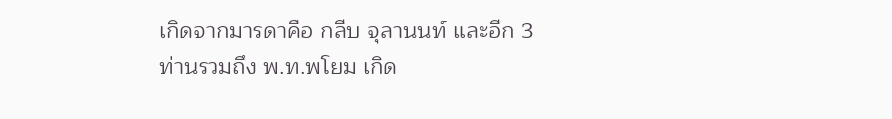เกิดจากมารดาคือ กลีบ จุลานนท์ และอีก 3 ท่านรวมถึง พ.ท.พโยม เกิด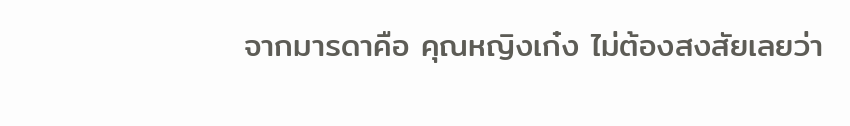จากมารดาคือ คุณหญิงเก๋ง ไม่ต้องสงสัยเลยว่า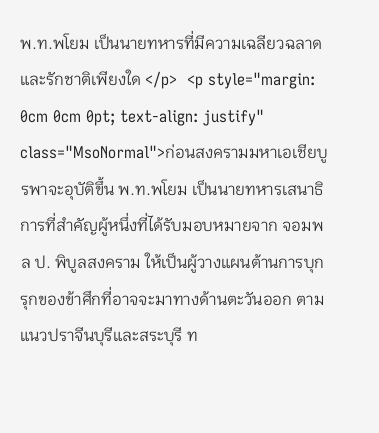พ.ท.พโยม เป็นนายทหารที่มีความเฉลียวฉลาดและรักชาติเพียงใด </p>  <p style="margin: 0cm 0cm 0pt; text-align: justify" class="MsoNormal">ก่อนสงครามมหาเอเชียบูรพาจะอุบัติขึ้น พ.ท.พโยม เป็นนายทหารเสนาธิการที่สำคัญผู้หนึ่งที่ได้รับมอบหมายจาก จอมพล ป. พิบูลสงคราม ให้เป็นผู้วางแผนต้านการบุกรุกของข้าศึกที่อาจจะมาทางด้านตะวันออก ตามแนวปราจีนบุรีและสระบุรี ท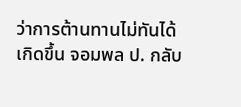ว่าการต้านทานไม่ทันได้เกิดขึ้น จอมพล ป. กลับ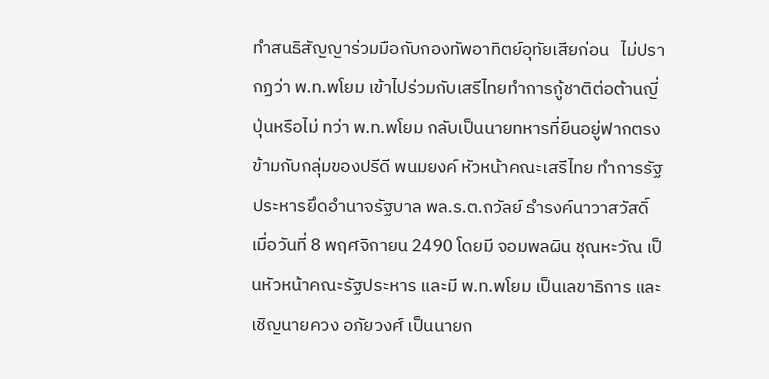ทำสนธิสัญญาร่วมมือกับกองทัพอาทิตย์อุทัยเสียก่อน   ไม่ปรากฏว่า พ.ท.พโยม เข้าไปร่วมกับเสรีไทยทำการกู้ชาติต่อต้านญี่ปุ่นหรือไม่ ทว่า พ.ท.พโยม กลับเป็นนายทหารที่ยืนอยู่ฟากตรงข้ามกับกลุ่มของปรีดี พนมยงค์ หัวหน้าคณะเสรีไทย ทำการรัฐประหารยึดอำนาจรัฐบาล พล.ร.ต.ถวัลย์ ธำรงค์นาวาสวัสดิ์ เมื่อวันที่ 8 พฤศจิกายน 2490 โดยมี จอมพลผิน ชุณหะวัณ เป็นหัวหน้าคณะรัฐประหาร และมี พ.ท.พโยม เป็นเลขาธิการ และเชิญนายควง อภัยวงศ์ เป็นนายก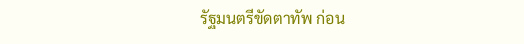รัฐมนตรีขัดตาทัพ ก่อน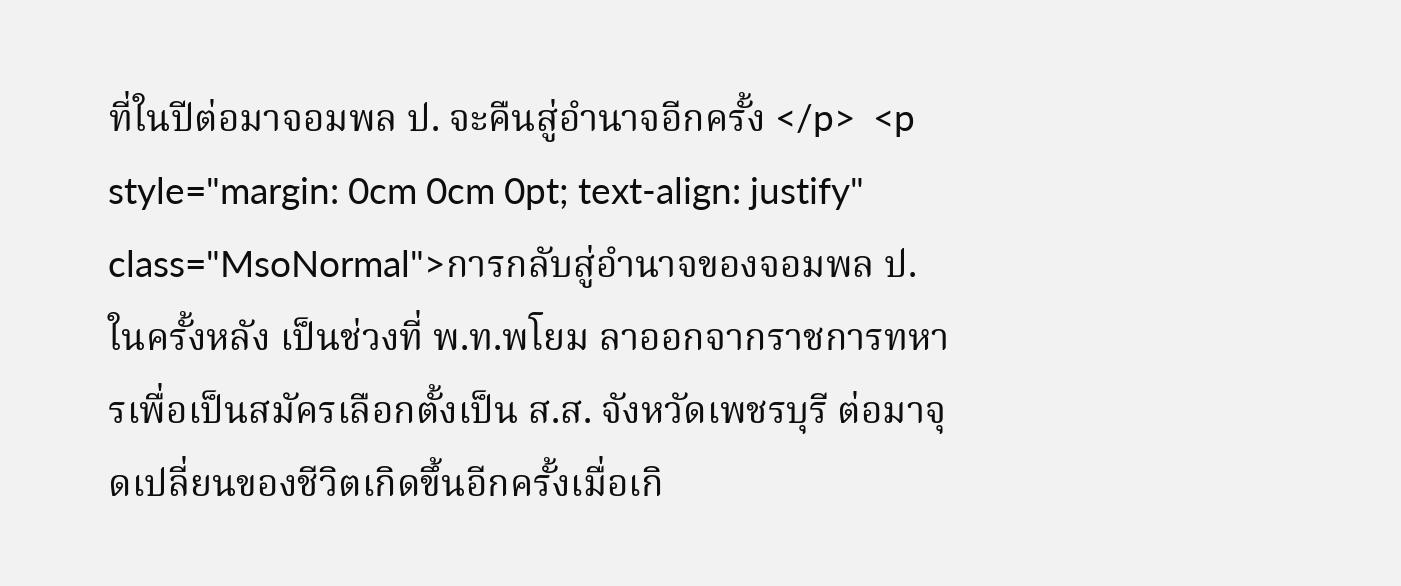ที่ในปีต่อมาจอมพล ป. จะคืนสู่อำนาจอีกครั้ง </p>  <p style="margin: 0cm 0cm 0pt; text-align: justify" class="MsoNormal">การกลับสู่อำนาจของจอมพล ป. ในครั้งหลัง เป็นช่วงที่ พ.ท.พโยม ลาออกจากราชการทหารเพื่อเป็นสมัครเลือกตั้งเป็น ส.ส. จังหวัดเพชรบุรี ต่อมาจุดเปลี่ยนของชีวิตเกิดขึ้นอีกครั้งเมื่อเกิ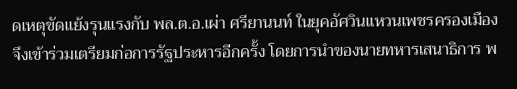ดเหตุขัดแย้งรุนแรงกับ พล.ต.อ.เผ่า ศรียานนท์ ในยุคอัศวินแหวนเพชรครองเมือง จึงเข้าร่วมเตรียมก่อการรัฐประหารอีกครั้ง โดยการนำของนายทหารเสนาธิการ พ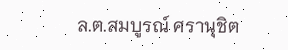ล.ต.สมบูรณ์ ศรานุชิต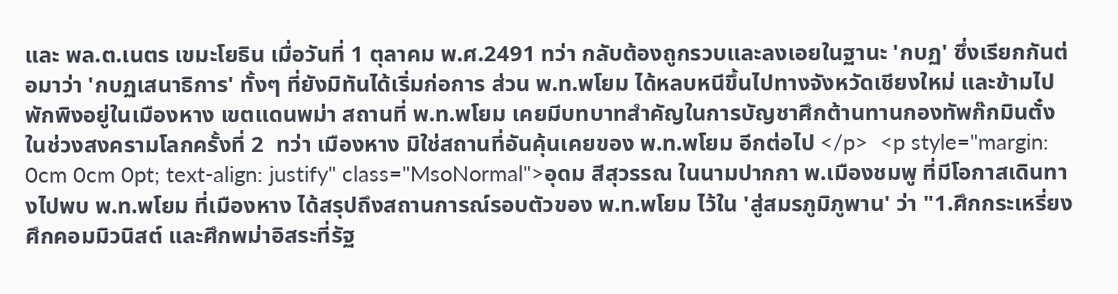และ พล.ต.เนตร เขมะโยธิน เมื่อวันที่ 1 ตุลาคม พ.ศ.2491 ทว่า กลับต้องถูกรวบและลงเอยในฐานะ 'กบฏ' ซึ่งเรียกกันต่อมาว่า 'กบฏเสนาธิการ' ทั้งๆ ที่ยังมิทันได้เริ่มก่อการ ส่วน พ.ท.พโยม ได้หลบหนีขึ้นไปทางจังหวัดเชียงใหม่ และข้ามไปพักพิงอยู่ในเมืองหาง เขตแดนพม่า สถานที่ พ.ท.พโยม เคยมีบทบาทสำคัญในการบัญชาศึกต้านทานกองทัพก๊กมินตั๋งในช่วงสงครามโลกครั้งที่ 2  ทว่า เมืองหาง มิใช่สถานที่อันคุ้นเคยของ พ.ท.พโยม อีกต่อไป </p>  <p style="margin: 0cm 0cm 0pt; text-align: justify" class="MsoNormal">อุดม สีสุวรรณ ในนามปากกา พ.เมืองชมพู ที่มีโอกาสเดินทางไปพบ พ.ท.พโยม ที่เมืองหาง ได้สรุปถึงสถานการณ์รอบตัวของ พ.ท.พโยม ไว้ใน 'สู่สมรภูมิภูพาน' ว่า "1.ศึกกระเหรี่ยง ศึกคอมมิวนิสต์ และศึกพม่าอิสระที่รัฐ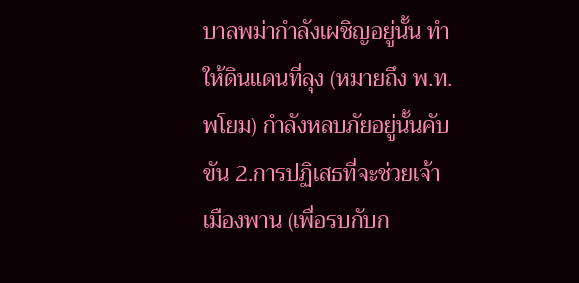บาลพม่ากำลังเผชิญอยู่นั้น ทำให้ดินแดนที่ลุง (หมายถึง พ.ท.พโยม) กำลังหลบภัยอยู่นั้นคับขัน 2.การปฏิเสธที่จะช่วยเจ้าเมืองพาน (เพื่อรบกับก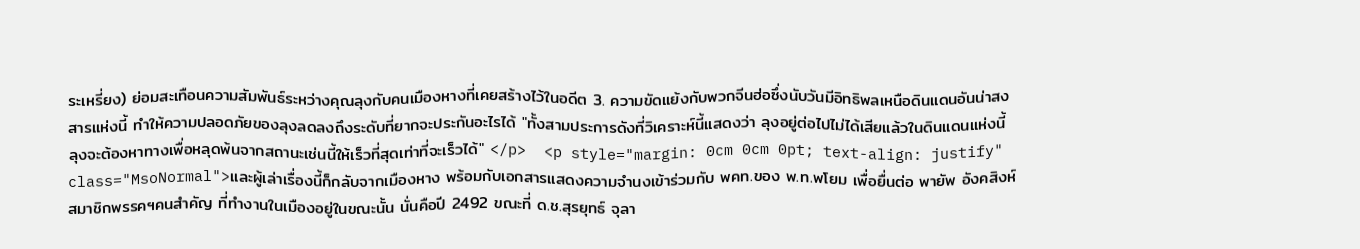ระเหรี่ยง) ย่อมสะเทือนความสัมพันธ์ระหว่างคุณลุงกับคนเมืองหางที่เคยสร้างไว้ในอดีต 3. ความขัดแย้งกับพวกจีนฮ่อซึ่งนับวันมีอิทธิพลเหนือดินแดนอันน่าสงสารแห่งนี้ ทำให้ความปลอดภัยของลุงลดลงถึงระดับที่ยากจะประกันอะไรได้ "ทั้งสามประการดังที่วิเคราะห์นี้แสดงว่า ลุงอยู่ต่อไปไม่ได้เสียแล้วในดินแดนแห่งนี้ ลุงจะต้องหาทางเพื่อหลุดพ้นจากสถานะเช่นนี้ให้เร็วที่สุดเท่าที่จะเร็วได้" </p>  <p style="margin: 0cm 0cm 0pt; text-align: justify" class="MsoNormal">และผู้เล่าเรื่องนี้ก็กลับจากเมืองหาง พร้อมกับเอกสารแสดงความจำนงเข้าร่วมกับ พคท.ของ พ.ท.พโยม เพื่อยื่นต่อ พายัพ อังคสิงห์ สมาชิกพรรคฯคนสำคัญ ที่ทำงานในเมืองอยู่ในขณะนั้น นั่นคือปี 2492 ขณะที่ ด.ช.สุรยุทธ์ จุลา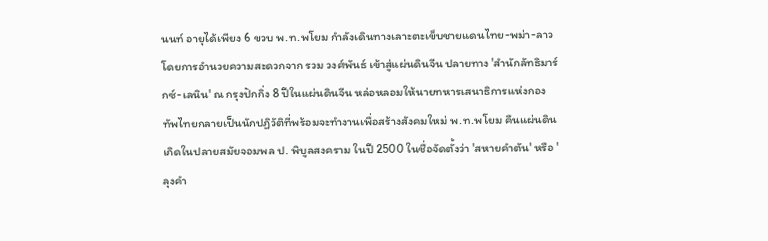นนท์ อายุได้เพียง 6 ขวบ พ.ท.พโยม กำลังเดินทางเลาะตะเข็บชายแดนไทย-พม่า-ลาว โดยการอำนวยความสะดวกจาก รวม วงศ์พันธ์ เข้าสู่แผ่นดินจีน ปลายทาง 'สำนักลัทธิมาร์กซ์-เลนิน' ณ กรุงปักกิ่ง 8 ปีในแผ่นดินจีน หล่อหลอมให้นายทหารเสนาธิการแห่งกองทัพไทยกลายเป็นนักปฏิวัติที่พร้อมจะทำงานเพื่อสร้างสังคมใหม่ พ.ท.พโยม คืนแผ่นดินเกิดในปลายสมัยจอมพล ป. พิบูลสงคราม ในปี 2500 ในชื่อจัดตั้งว่า 'สหายคำตัน' หรือ 'ลุงคำ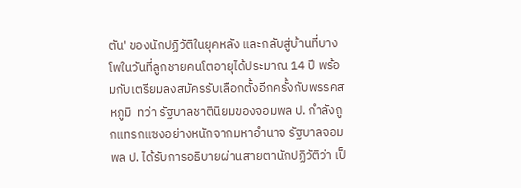ตัน' ของนักปฏิวัติในยุคหลัง และกลับสู่บ้านที่บางโพในวันที่ลูกชายคนโตอายุได้ประมาณ 14 ปี พร้อมกับเตรียมลงสมัครรับเลือกตั้งอีกครั้งกับพรรคสหภูมิ  ทว่า รัฐบาลชาตินิยมของจอมพล ป. กำลังถูกแทรกแซงอย่างหนักจากมหาอำนาจ รัฐบาลจอมพล ป. ได้รับการอธิบายผ่านสายตานักปฏิวัติว่า เป็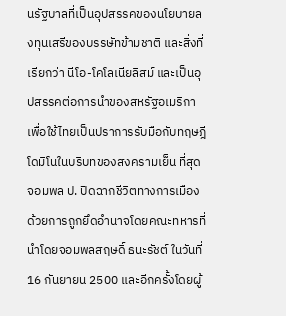นรัฐบาลที่เป็นอุปสรรคของนโยบายลงทุนเสรีของบรรษัทข้ามชาติ และสิ่งที่เรียกว่า นีโอ-โคโลเนียลิสม์ และเป็นอุปสรรคต่อการนำของสหรัฐอเมริกาเพื่อใช้ไทยเป็นปราการรับมือกับทฤษฎีโดมิโนในบริบทของสงครามเย็น ที่สุดจอมพล ป. ปิดฉากชีวิตทางการเมืองด้วยการถูกยึดอำนาจโดยคณะทหารที่นำโดยจอมพลสฤษดิ์ ธนะรัชต์ ในวันที่ 16 กันยายน 2500 และอีกครั้งโดยผู้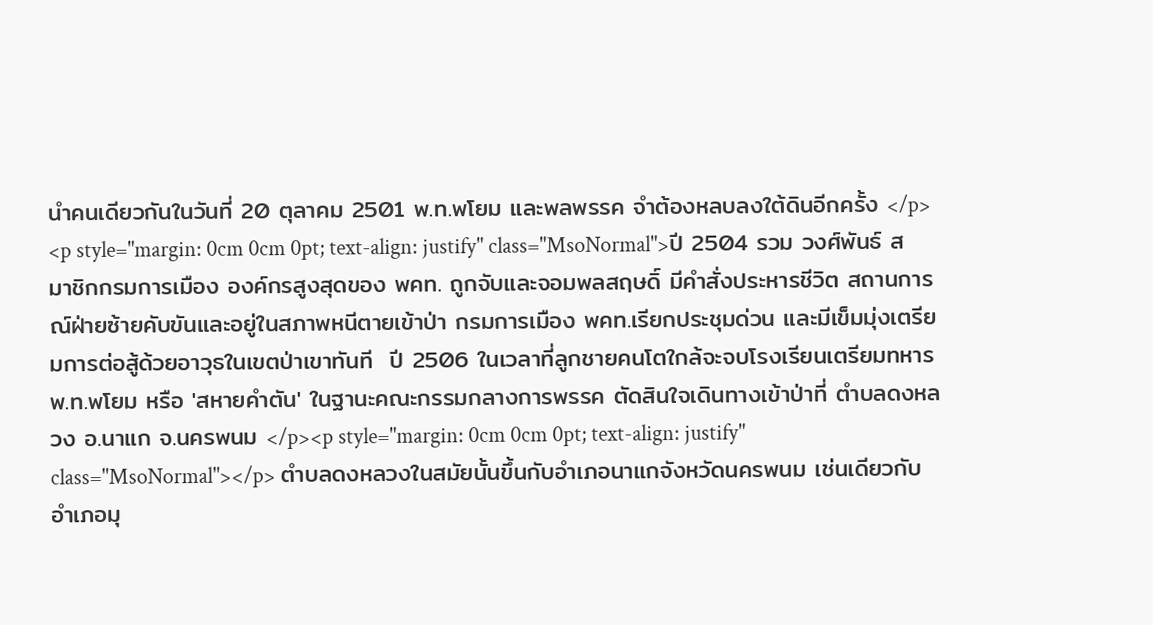นำคนเดียวกันในวันที่ 20 ตุลาคม 2501 พ.ท.พโยม และพลพรรค จำต้องหลบลงใต้ดินอีกครั้ง </p>  <p style="margin: 0cm 0cm 0pt; text-align: justify" class="MsoNormal">ปี 2504 รวม วงศ์พันธ์ สมาชิกกรมการเมือง องค์กรสูงสุดของ พคท. ถูกจับและจอมพลสฤษดิ์ มีคำสั่งประหารชีวิต สถานการณ์ฝ่ายซ้ายคับขันและอยู่ในสภาพหนีตายเข้าป่า กรมการเมือง พคท.เรียกประชุมด่วน และมีเข็มมุ่งเตรียมการต่อสู้ด้วยอาวุธในเขตป่าเขาทันที  ปี 2506 ในเวลาที่ลูกชายคนโตใกล้จะจบโรงเรียนเตรียมทหาร พ.ท.พโยม หรือ 'สหายคำตัน' ในฐานะคณะกรรมกลางการพรรค ตัดสินใจเดินทางเข้าป่าที่ ตำบลดงหลวง อ.นาแก จ.นครพนม </p><p style="margin: 0cm 0cm 0pt; text-align: justify" class="MsoNormal"></p> ตำบลดงหลวงในสมัยนั้นขึ้นกับอำเภอนาแกจังหวัดนครพนม เช่นเดียวกับอำเภอมุ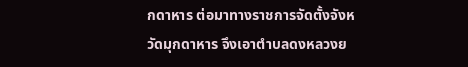กดาหาร ต่อมาทางราชการจัดตั้งจังหวัดมุกดาหาร จึงเอาตำบลดงหลวงย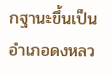กฐานะขึ้นเป็นอำเภอดงหลว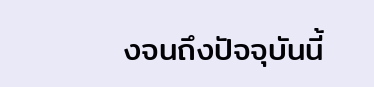งจนถึงปัจจุบันนี้